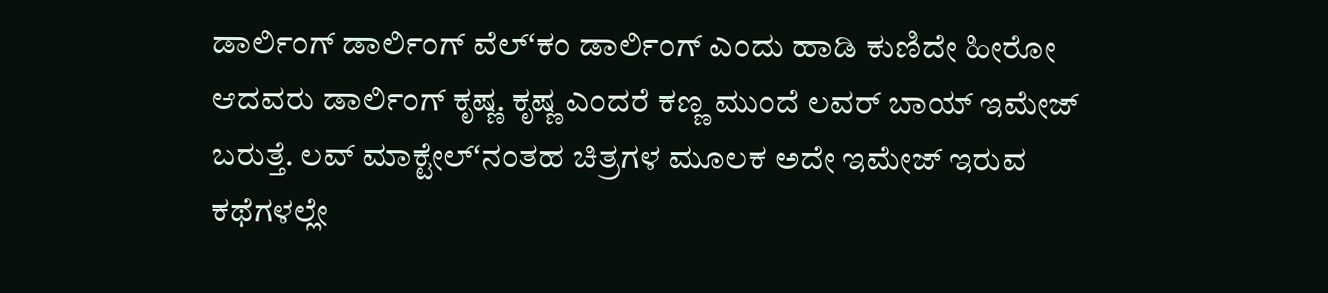ಡಾರ್ಲಿಂಗ್ ಡಾರ್ಲಿಂಗ್ ವೆಲ್ʻಕಂ ಡಾರ್ಲಿಂಗ್ ಎಂದು ಹಾಡಿ ಕುಣಿದೇ ಹೀರೋ ಆದವರು ಡಾರ್ಲಿಂಗ್ ಕೃಷ್ಣ. ಕೃಷ್ಣ ಎಂದರೆ ಕಣ್ಣ ಮುಂದೆ ಲವರ್ ಬಾಯ್ ಇಮೇಜ್ ಬರುತ್ತೆ. ಲವ್ ಮಾಕ್ಟೇಲ್ʻನಂತಹ ಚಿತ್ರಗಳ ಮೂಲಕ ಅದೇ ಇಮೇಜ್ ಇರುವ ಕಥೆಗಳಲ್ಲೇ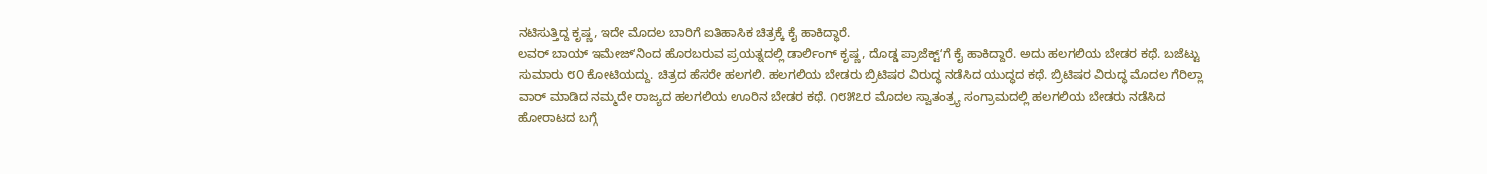ನಟಿಸುತ್ತಿದ್ದ ಕೃಷ್ಣ, ಇದೇ ಮೊದಲ ಬಾರಿಗೆ ಐತಿಹಾಸಿಕ ಚಿತ್ರಕ್ಕೆ ಕೈ ಹಾಕಿದ್ಧಾರೆ.
ಲವರ್ ಬಾಯ್ ಇಮೇಜ್ʻನಿಂದ ಹೊರಬರುವ ಪ್ರಯತ್ನದಲ್ಲಿ ಡಾರ್ಲಿಂಗ್ ಕೃಷ್ಣ, ದೊಡ್ಡ ಪ್ರಾಜೆಕ್ಟ್ʻಗೆ ಕೈ ಹಾಕಿದ್ದಾರೆ. ಅದು ಹಲಗಲಿಯ ಬೇಡರ ಕಥೆ. ಬಜೆಟ್ಟು ಸುಮಾರು ೮೦ ಕೋಟಿಯದ್ದು. ಚಿತ್ರದ ಹೆಸರೇ ಹಲಗಲಿ. ಹಲಗಲಿಯ ಬೇಡರು ಬ್ರಿಟಿಷರ ವಿರುದ್ಧ ನಡೆಸಿದ ಯುದ್ಧದ ಕಥೆ. ಬ್ರಿಟಿಷರ ವಿರುದ್ಧ ಮೊದಲ ಗೆರಿಲ್ಲಾ ವಾರ್ ಮಾಡಿದ ನಮ್ಮದೇ ರಾಜ್ಯದ ಹಲಗಲಿಯ ಊರಿನ ಬೇಡರ ಕಥೆ. ೧೮೫೭ರ ಮೊದಲ ಸ್ವಾತಂತ್ರ್ಯ ಸಂಗ್ರಾಮದಲ್ಲಿ ಹಲಗಲಿಯ ಬೇಡರು ನಡೆಸಿದ ಹೋರಾಟದ ಬಗ್ಗೆ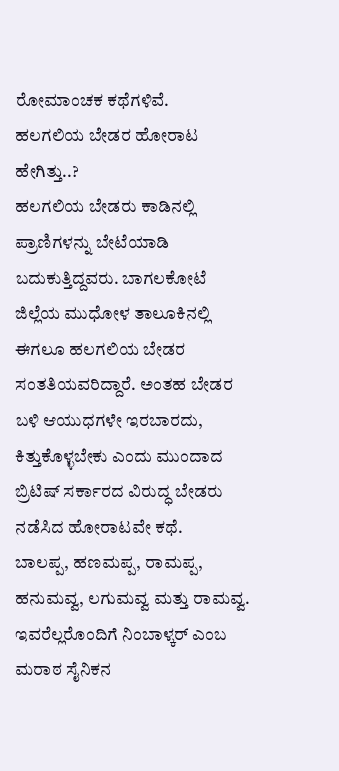ರೋಮಾಂಚಕ ಕಥೆಗಳಿವೆ.
ಹಲಗಲಿಯ ಬೇಡರ ಹೋರಾಟ ಹೇಗಿತ್ತು..?
ಹಲಗಲಿಯ ಬೇಡರು ಕಾಡಿನಲ್ಲಿ ಪ್ರಾಣಿಗಳನ್ನು ಬೇಟೆಯಾಡಿ ಬದುಕುತ್ತಿದ್ದವರು. ಬಾಗಲಕೋಟೆ ಜಿಲ್ಲೆಯ ಮುಧೋಳ ತಾಲೂಕಿನಲ್ಲಿ ಈಗಲೂ ಹಲಗಲಿಯ ಬೇಡರ ಸಂತತಿಯವರಿದ್ದಾರೆ. ಅಂತಹ ಬೇಡರ ಬಳಿ ಆಯುಧಗಳೇ ಇರಬಾರದು, ಕಿತ್ತುಕೊಳ್ಳಬೇಕು ಎಂದು ಮುಂದಾದ ಬ್ರಿಟಿಷ್ ಸರ್ಕಾರದ ವಿರುದ್ಧ ಬೇಡರು ನಡೆಸಿದ ಹೋರಾಟವೇ ಕಥೆ.
ಬಾಲಪ್ಪ, ಹಣಮಪ್ಪ, ರಾಮಪ್ಪ, ಹನುಮವ್ವ, ಲಗುಮವ್ವ ಮತ್ತು ರಾಮವ್ವ. ಇವರೆಲ್ಲರೊಂದಿಗೆ ನಿಂಬಾಳ್ಕರ್ ಎಂಬ ಮರಾಠ ಸೈನಿಕನ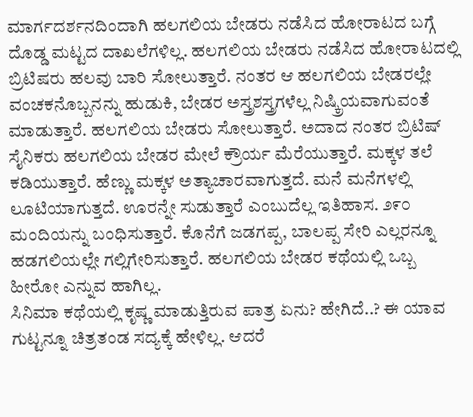ಮಾರ್ಗದರ್ಶನದಿಂದಾಗಿ ಹಲಗಲಿಯ ಬೇಡರು ನಡೆಸಿದ ಹೋರಾಟದ ಬಗ್ಗೆ ದೊಡ್ಡ ಮಟ್ಟದ ದಾಖಲೆಗಳಿಲ್ಲ. ಹಲಗಲಿಯ ಬೇಡರು ನಡೆಸಿದ ಹೋರಾಟದಲ್ಲಿ ಬ್ರಿಟಿಷರು ಹಲವು ಬಾರಿ ಸೋಲುತ್ತಾರೆ. ನಂತರ ಆ ಹಲಗಲಿಯ ಬೇಡರಲ್ಲೇ ವಂಚಕನೊಬ್ಬನನ್ನು ಹುಡುಕಿ, ಬೇಡರ ಅಸ್ತ್ರಶಸ್ತ್ರಗಳೆಲ್ಲ ನಿಷ್ಕ್ರಿಯವಾಗುವಂತೆ ಮಾಡುತ್ತಾರೆ. ಹಲಗಲಿಯ ಬೇಡರು ಸೋಲುತ್ತಾರೆ. ಅದಾದ ನಂತರ ಬ್ರಿಟಿಷ್ ಸೈನಿಕರು ಹಲಗಲಿಯ ಬೇಡರ ಮೇಲೆ ಕ್ರೌರ್ಯ ಮೆರೆಯುತ್ತಾರೆ. ಮಕ್ಕಳ ತಲೆ ಕಡಿಯುತ್ತಾರೆ. ಹೆಣ್ಣು ಮಕ್ಕಳ ಅತ್ಯಾಚಾರವಾಗುತ್ತದೆ. ಮನೆ ಮನೆಗಳಲ್ಲಿ ಲೂಟಿಯಾಗುತ್ತದೆ. ಊರನ್ನೇ ಸುಡುತ್ತಾರೆ ಎಂಬುದೆಲ್ಲ ಇತಿಹಾಸ. ೨೯೦ ಮಂದಿಯನ್ನು ಬಂಧಿಸುತ್ತಾರೆ. ಕೊನೆಗೆ ಜಡಗಪ್ಪ, ಬಾಲಪ್ಪ ಸೇರಿ ಎಲ್ಲರನ್ನೂ ಹಡಗಲಿಯಲ್ಲೇ ಗಲ್ಲಿಗೇರಿಸುತ್ತಾರೆ. ಹಲಗಲಿಯ ಬೇಡರ ಕಥೆಯಲ್ಲಿ ಒಬ್ಬ ಹೀರೋ ಎನ್ನುವ ಹಾಗಿಲ್ಲ.
ಸಿನಿಮಾ ಕಥೆಯಲ್ಲಿ ಕೃಷ್ಣ ಮಾಡುತ್ತಿರುವ ಪಾತ್ರ ಏನು? ಹೇಗಿದೆ..? ಈ ಯಾವ ಗುಟ್ಟನ್ನೂ ಚಿತ್ರತಂಡ ಸದ್ಯಕ್ಕೆ ಹೇಳಿಲ್ಲ. ಆದರೆ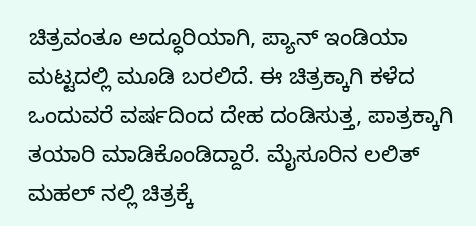ಚಿತ್ರವಂತೂ ಅದ್ಧೂರಿಯಾಗಿ, ಪ್ಯಾನ್ ಇಂಡಿಯಾ ಮಟ್ಟದಲ್ಲಿ ಮೂಡಿ ಬರಲಿದೆ. ಈ ಚಿತ್ರಕ್ಕಾಗಿ ಕಳೆದ ಒಂದುವರೆ ವರ್ಷದಿಂದ ದೇಹ ದಂಡಿಸುತ್ತ, ಪಾತ್ರಕ್ಕಾಗಿ ತಯಾರಿ ಮಾಡಿಕೊಂಡಿದ್ದಾರೆ. ಮೈಸೂರಿನ ಲಲಿತ್ ಮಹಲ್ ನಲ್ಲಿ ಚಿತ್ರಕ್ಕೆ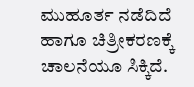ಮುಹೂರ್ತ ನಡೆದಿದೆ ಹಾಗೂ ಚಿತ್ರೀಕರಣಕ್ಕೆ ಚಾಲನೆಯೂ ಸಿಕ್ಕಿದೆ.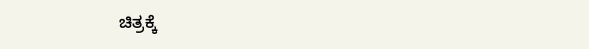ಚಿತ್ರಕ್ಕೆ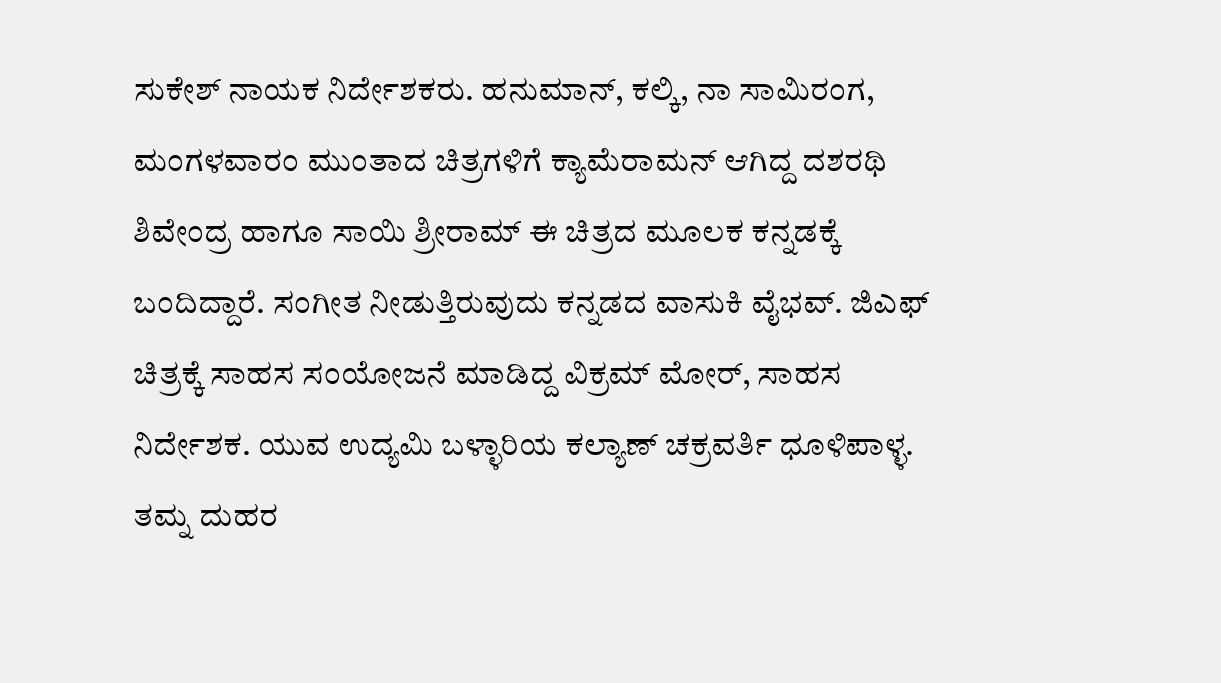ಸುಕೇಶ್ ನಾಯಕ ನಿರ್ದೇಶಕರು. ಹನುಮಾನ್, ಕಲ್ಕಿ, ನಾ ಸಾಮಿರಂಗ, ಮಂಗಳವಾರಂ ಮುಂತಾದ ಚಿತ್ರಗಳಿಗೆ ಕ್ಯಾಮೆರಾಮನ್ ಆಗಿದ್ದ ದಶರಥಿ ಶಿವೇಂದ್ರ ಹಾಗೂ ಸಾಯಿ ಶ್ರೀರಾಮ್ ಈ ಚಿತ್ರದ ಮೂಲಕ ಕನ್ನಡಕ್ಕೆ ಬಂದಿದ್ದಾರೆ. ಸಂಗೀತ ನೀಡುತ್ತಿರುವುದು ಕನ್ನಡದ ವಾಸುಕಿ ವೈಭವ್. ಜಿಎಫ್ ಚಿತ್ರಕ್ಕೆ ಸಾಹಸ ಸಂಯೋಜನೆ ಮಾಡಿದ್ದ ವಿಕ್ರಮ್ ಮೋರ್, ಸಾಹಸ ನಿರ್ದೇಶಕ. ಯುವ ಉದ್ಯಮಿ ಬಳ್ಳಾರಿಯ ಕಲ್ಯಾಣ್ ಚಕ್ರವರ್ತಿ ಧೂಳಿಪಾಳ್ಳ. ತಮ್ನ ದುಹರ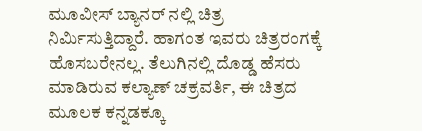ಮೂವೀಸ್ ಬ್ಯಾನರ್ ನಲ್ಲಿ ಚಿತ್ರ ನಿರ್ಮಿಸುತ್ತಿದ್ದಾರೆ. ಹಾಗಂತ ಇವರು ಚಿತ್ರರಂಗಕ್ಕೆ ಹೊಸಬರೇನಲ್ಲ. ತೆಲುಗಿನಲ್ಲಿ ದೊಡ್ಡ ಹೆಸರು ಮಾಡಿರುವ ಕಲ್ಯಾಣ್ ಚಕ್ರವರ್ತಿ, ಈ ಚಿತ್ರದ ಮೂಲಕ ಕನ್ನಡಕ್ಕೂ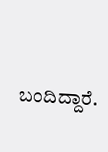ಬಂದಿದ್ದಾರೆ.